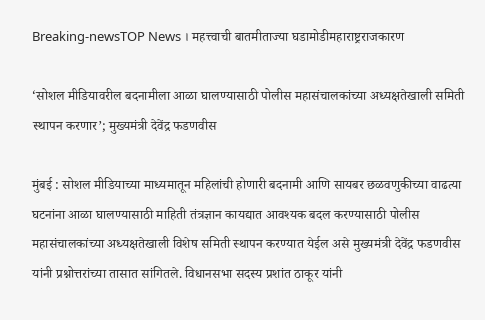Breaking-newsTOP News । महत्त्वाची बातमीताज्या घडामोडीमहाराष्ट्रराजकारण

‘सोशल मीडियावरील बदनामीला आळा घालण्यासाठी पोलीस महासंचालकांच्या अध्यक्षतेखाली समिती स्थापन करणार’; मुख्यमंत्री देवेंद्र फडणवीस

मुंबई : सोशल मीडियाच्या माध्यमातून महिलांची होणारी बदनामी आणि सायबर छळवणुकीच्या वाढत्या घटनांना आळा घालण्यासाठी माहिती तंत्रज्ञान कायद्यात आवश्यक बदल करण्यासाठी पोलीस महासंचालकांच्या अध्यक्षतेखाली विशेष समिती स्थापन करण्यात येईल असे मुख्यमंत्री देवेंद्र फडणवीस यांनी प्रश्नोत्तरांच्या तासात सांगितले. विधानसभा सदस्य प्रशांत ठाकूर यांनी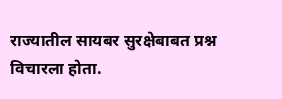राज्यातील सायबर सुरक्षेबाबत प्रश्न विचारला होता.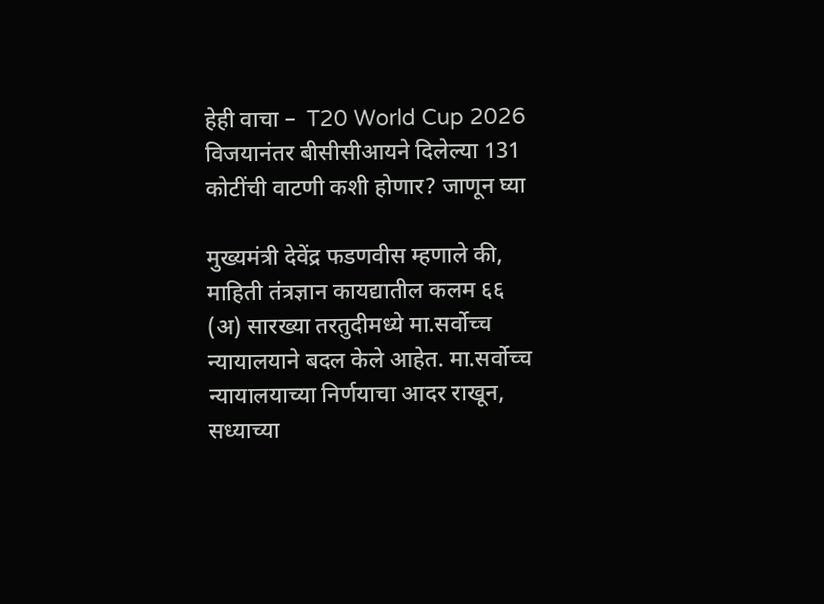हेही वाचा –  T20 World Cup 2026 विजयानंतर बीसीसीआयने दिलेल्या 131 कोटींची वाटणी कशी होणार? जाणून घ्या

मुख्यमंत्री देवेंद्र फडणवीस म्हणाले की, माहिती तंत्रज्ञान कायद्यातील कलम ६६ (अ) सारख्या तरतुदीमध्ये मा.सर्वोच्च न्यायालयाने बदल केले आहेत. मा.सर्वोच्च न्यायालयाच्या निर्णयाचा आदर राखून, सध्याच्या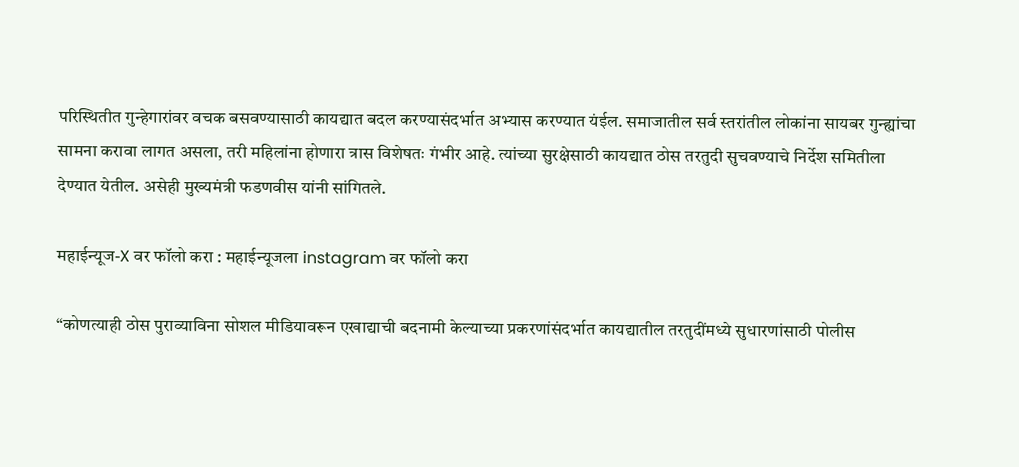परिस्थितीत गुन्हेगारांवर वचक बसवण्यासाठी कायद्यात बदल करण्यासंदर्भात अभ्यास करण्यात यंईल. समाजातील सर्व स्तरांतील लोकांना सायबर गुन्ह्यांचा सामना करावा लागत असला, तरी महिलांना होणारा त्रास विशेषतः गंभीर आहे. त्यांच्या सुरक्षेसाठी कायद्यात ठोस तरतुदी सुचवण्याचे निर्देश समितीला देण्यात येतील. असेही मुख्यमंत्री फडणवीस यांनी सांगितले.

महाईन्यूज-X वर फॉलो करा : महाईन्यूजला instagram वर फॉलो करा

“कोणत्याही ठोस पुराव्याविना सोशल मीडियावरून एखाद्याची बदनामी केल्याच्या प्रकरणांसंदर्भात कायद्यातील तरतुदींमध्ये सुधारणांसाठी पोलीस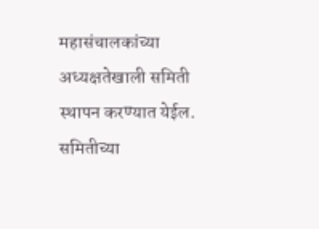महासंचालकांच्या अध्यक्षतेखाली समिती स्थापन करण्यात येईल. समितीच्या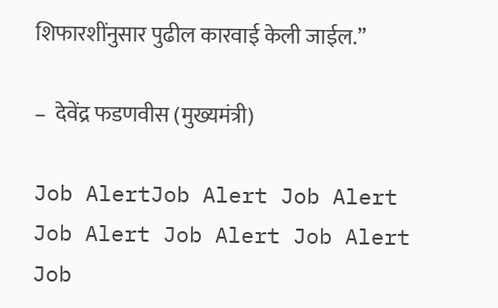शिफारशींनुसार पुढील कारवाई केली जाईल.”

–  देवेंद्र फडणवीस (मुख्यमंत्री)

Job AlertJob Alert Job Alert Job Alert Job Alert Job Alert Job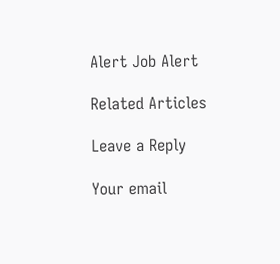Alert Job Alert

Related Articles

Leave a Reply

Your email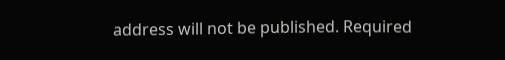address will not be published. Required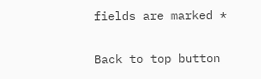fields are marked *

Back to top button